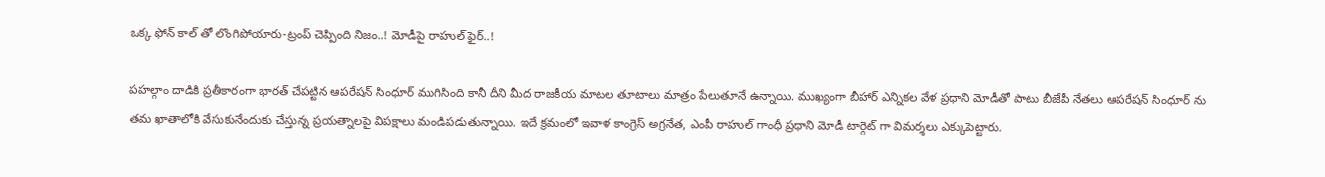ఒక్క ఫోన్ కాల్ తో లొంగిపోయారు-ట్రంప్ చెప్పింది నిజం..! మోడీపై రాహుల్ ఫైర్..!

పహల్గాం దాడికి ప్రతీకారంగా భారత్ చేపట్టిన ఆపరేషన్ సింధూర్ ముగిసింది కానీ దీని మీద రాజకీయ మాటల తూటాలు మాత్రం పేలుతూనే ఉన్నాయి. ముఖ్యంగా బీహార్ ఎన్నికల వేళ ప్రధాని మోడీతో పాటు బీజేపీ నేతలు ఆపరేషన్ సింధూర్ ను తమ ఖాతాలోకి వేసుకునేందుకు చేస్తున్న ప్రయత్నాలపై విపక్షాలు మండిపడుతున్నాయి. ఇదే క్రమంలో ఇవాళ కాంగ్రెస్ అగ్రనేత, ఎంపీ రాహుల్ గాంధీ ప్రధాని మోడీ టార్గెట్ గా విమర్శలు ఎక్కుపెట్టారు.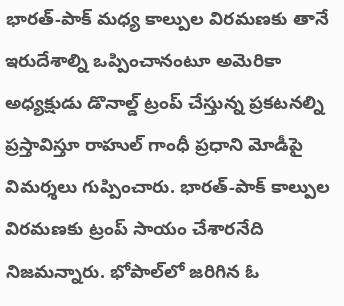భారత్-పాక్ మధ్య కాల్పుల విరమణకు తానే ఇరుదేశాల్ని ఒప్పించానంటూ అమెరికా అధ్యక్షుడు డొనాల్డ్ ట్రంప్ చేస్తున్న ప్రకటనల్ని ప్రస్తావిస్తూ రాహుల్ గాంధీ ప్రధాని మోడీపై విమర్శలు గుప్పించారు. భారత్-పాక్ కాల్పుల విరమణకు ట్రంప్ సాయం చేశారనేది నిజమన్నారు. భోపాల్‌లో జరిగిన ఓ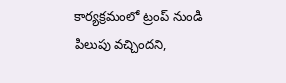కార్యక్రమంలో ట్రంప్ నుండి పిలుపు వచ్చిందని,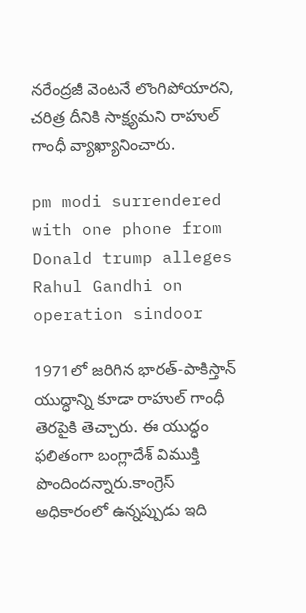నరేంద్రజీ వెంటనే లొంగిపోయారని, చరిత్ర దీనికి సాక్ష్యమని రాహుల్ గాంధీ వ్యాఖ్యానించారు.

pm modi surrendered with one phone from Donald trump alleges Rahul Gandhi on operation sindoor

1971లో జరిగిన భారత్-పాకిస్తాన్ యుద్ధాన్ని కూడా రాహుల్ గాంధీ తెరపైకి తెచ్చారు. ఈ యుద్ధం ఫలితంగా బంగ్లాదేశ్ విముక్తి పొందిందన్నారు.కాంగ్రెస్ అధికారంలో ఉన్నప్పుడు ఇది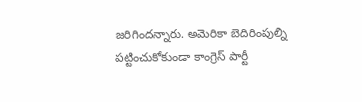జరిగిందన్నారు. అమెరికా బెదిరింపుల్ని పట్టించుకోకుండా కాంగ్రెస్ పార్టీ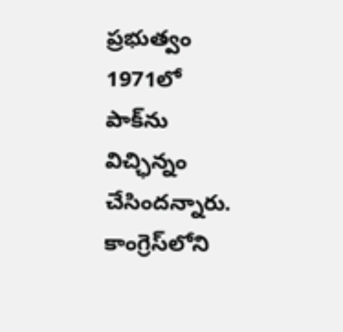ప్రభుత్వం 1971లో పాక్‌ను విచ్ఛిన్నం చేసిందన్నారు. కాంగ్రెస్‌లోని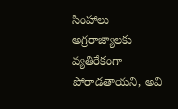సింహాలు అగ్రరాజ్యాలకు వ్యతిరేకంగా పోరాడతాయని, అవి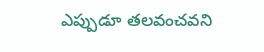ఎప్పుడూ తలవంచవని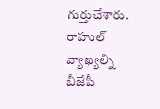గుర్తుచేశారు. రాహుల్ వ్యాఖ్యల్ని బీజేపీ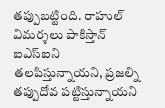తప్పుబట్టింది. రాహుల్ విమర్శలు పాకిస్తాన్ ఐఎస్ఐని తలపిస్తున్నాయని, ప్రజల్ని తప్పుదోవ పట్టిస్తున్నాయని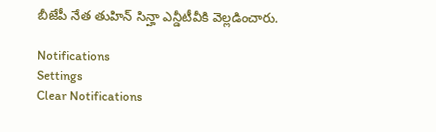బీజేపీ నేత తుహిన్ సిన్హా ఎన్డీటీవీకి వెల్లడించారు.

Notifications
Settings
Clear Notifications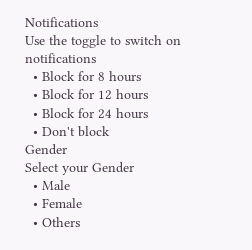Notifications
Use the toggle to switch on notifications
  • Block for 8 hours
  • Block for 12 hours
  • Block for 24 hours
  • Don't block
Gender
Select your Gender
  • Male
  • Female
  • Others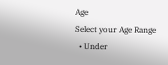Age
Select your Age Range
  • Under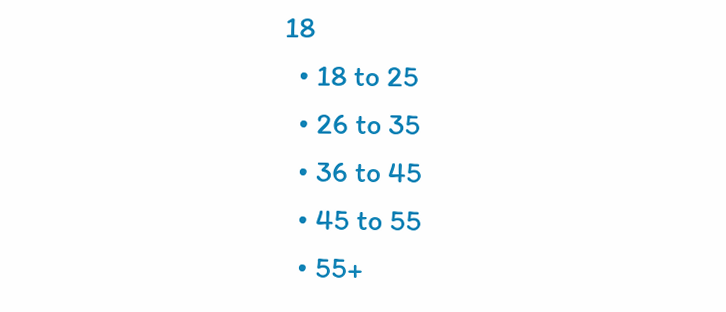18
  • 18 to 25
  • 26 to 35
  • 36 to 45
  • 45 to 55
  • 55+